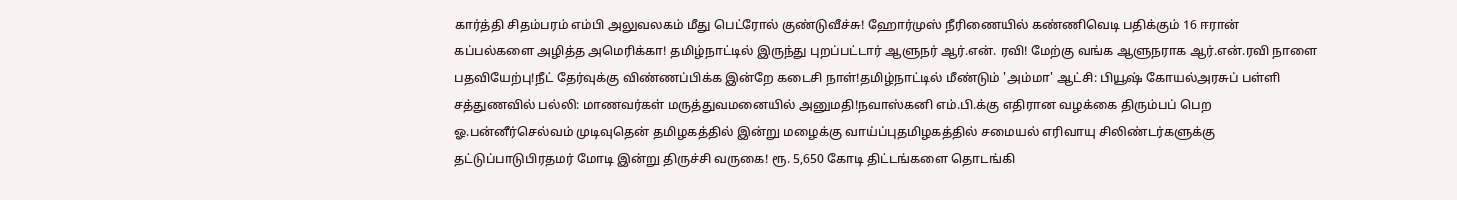கார்த்தி சிதம்பரம் எம்பி அலுவலகம் மீது பெட்ரோல் குண்டுவீச்சு! ஹோர்முஸ் நீரிணையில் கண்ணிவெடி பதிக்கும் 16 ஈரான் கப்பல்களை அழித்த அமெரிக்கா! தமிழ்நாட்டில் இருந்து புறப்பட்டார் ஆளுநர் ஆர்.என். ரவி! மேற்கு வங்க ஆளுநராக ஆர்.என்.ரவி நாளை பதவியேற்பு!நீட் தேர்வுக்கு விண்ணப்பிக்க இன்றே கடைசி நாள்!தமிழ்நாட்டில் மீண்டும் 'அம்மா' ஆட்சி: பியூஷ் கோயல்அரசுப் பள்ளி சத்துணவில் பல்லி: மாணவர்கள் மருத்துவமனையில் அனுமதி!நவாஸ்கனி எம்.பி.க்கு எதிரான வழக்கை திரும்பப் பெற ஓ.பன்னீர்செல்வம் முடிவுதென் தமிழகத்தில் இன்று மழைக்கு வாய்ப்புதமிழகத்தில் சமையல் எரிவாயு சிலிண்டர்களுக்கு தட்டுப்பாடுபிரதமர் மோடி இன்று திருச்சி வருகை! ரூ. 5,650 கோடி திட்டங்களை தொடங்கி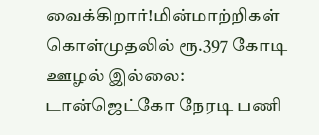வைக்கிறார்!மின்மாற்றிகள் கொள்முதலில் ரூ.397 கோடி ஊழல் இல்லை: டான்ஜெட்கோ நேரடி பணி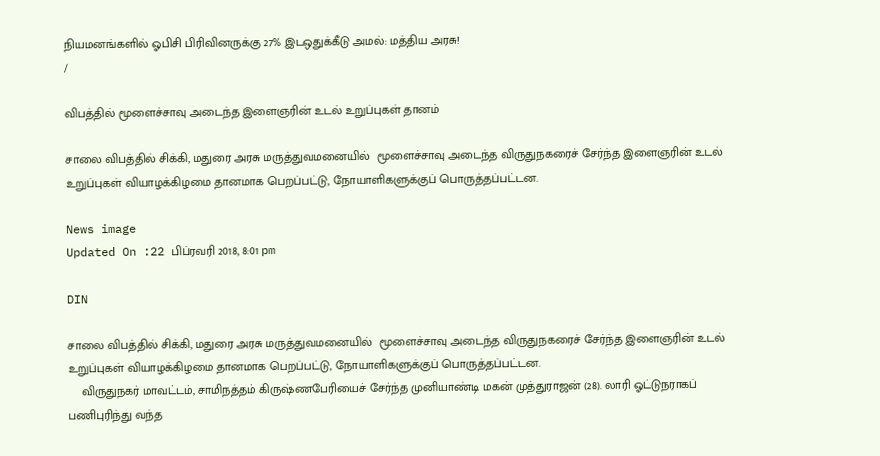நியமனங்களில் ஓபிசி பிரிவினருக்கு 27% இடஒதுக்கீடு அமல்: மத்திய அரசு!
/

விபத்தில் மூளைச்சாவு அடைந்த இளைஞரின் உடல் உறுப்புகள் தானம்

சாலை விபத்தில் சிக்கி, மதுரை அரசு மருத்துவமனையில்  மூளைச்சாவு அடைந்த விருதுநகரைச் சேர்ந்த இளைஞரின் உடல் உறுப்புகள் வியாழக்கிழமை தானமாக பெறப்பட்டு, நோயாளிகளுக்குப் பொருத்தப்பட்டன.

News image
Updated On :22 பிப்ரவரி 2018, 8:01 pm

DIN

சாலை விபத்தில் சிக்கி, மதுரை அரசு மருத்துவமனையில்  மூளைச்சாவு அடைந்த விருதுநகரைச் சேர்ந்த இளைஞரின் உடல் உறுப்புகள் வியாழக்கிழமை தானமாக பெறப்பட்டு, நோயாளிகளுக்குப் பொருத்தப்பட்டன.
    விருதுநகர் மாவட்டம், சாமிநத்தம் கிருஷ்ணபேரியைச் சேர்ந்த முனியாண்டி மகன் முத்துராஜன் (28). லாரி ஓட்டுநராகப்
பணிபுரிந்து வந்த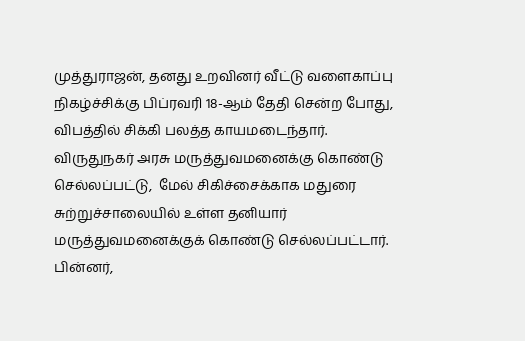முத்துராஜன், தனது உறவினர் வீட்டு வளைகாப்பு நிகழ்ச்சிக்கு பிப்ரவரி 18-ஆம் தேதி சென்ற போது, விபத்தில் சிக்கி பலத்த காயமடைந்தார்.
விருதுநகர் அரசு மருத்துவமனைக்கு கொண்டு செல்லப்பட்டு,  மேல் சிகிச்சைக்காக மதுரை சுற்றுச்சாலையில் உள்ள தனியார் மருத்துவமனைக்குக் கொண்டு செல்லப்பட்டார். பின்னர்,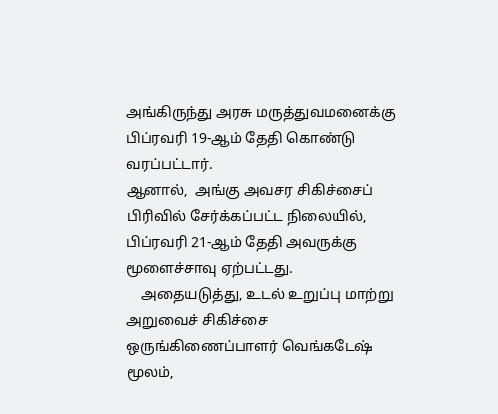அங்கிருந்து அரசு மருத்துவமனைக்கு பிப்ரவரி 19-ஆம் தேதி கொண்டு வரப்பட்டார்.
ஆனால்,  அங்கு அவசர சிகிச்சைப் பிரிவில் சேர்க்கப்பட்ட நிலையில், பிப்ரவரி 21-ஆம் தேதி அவருக்கு மூளைச்சாவு ஏற்பட்டது.
    அதையடுத்து, உடல் உறுப்பு மாற்று அறுவைச் சிகிச்சை ஒருங்கிணைப்பாளர் வெங்கடேஷ் மூலம்,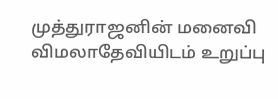முத்துராஜனின் மனைவி விமலாதேவியிடம் உறுப்பு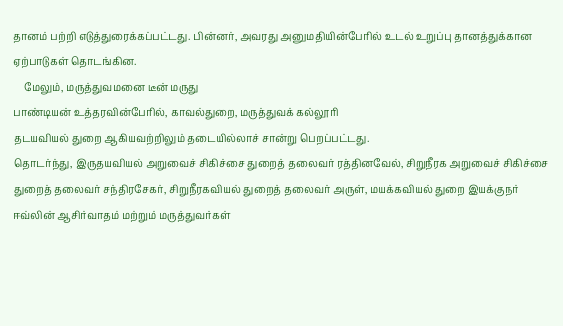தானம் பற்றி எடுத்துரைக்கப்பட்டது. பின்னர், அவரது அனுமதியின்பேரில் உடல் உறுப்பு தானத்துக்கான ஏற்பாடுகள் தொடங்கின.
    மேலும், மருத்துவமனை டீன் மருது
பாண்டியன் உத்தரவின்பேரில், காவல்துறை, மருத்துவக் கல்லூரி
தடயவியல் துறை ஆகியவற்றிலும் தடையில்லாச் சான்று பெறப்பட்டது.
தொடர்ந்து, இருதயவியல் அறுவைச் சிகிச்சை துறைத் தலைவர் ரத்தினவேல், சிறுநீரக அறுவைச் சிகிச்சை துறைத் தலைவர் சந்திரசேகர், சிறுநீரகவியல் துறைத் தலைவர் அருள், மயக்கவியல் துறை இயக்குநர் ஈவ்லின் ஆசிர்வாதம் மற்றும் மருத்துவர்கள்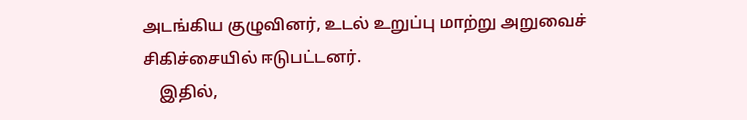அடங்கிய குழுவினர், உடல் உறுப்பு மாற்று அறுவைச் சிகிச்சையில் ஈடுபட்டனர்.
    இதில்,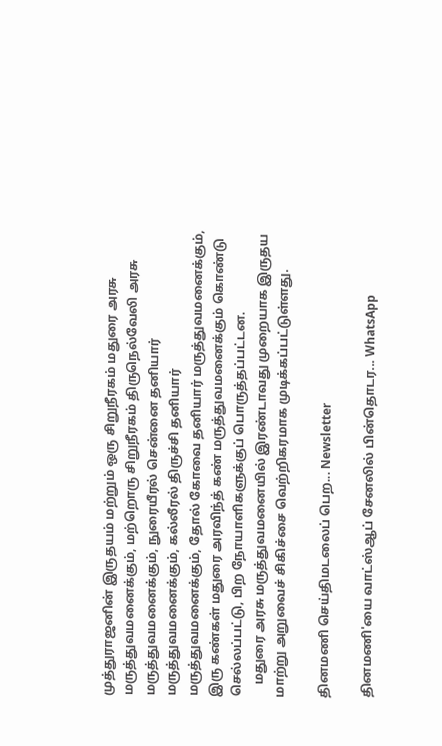முத்துராஜனின் இருதயம் மற்றும் ஒரு சிறுநீரகம் மதுரை அரசு மருத்துவமனைக்கும், மற்றொரு சிறுநீரகம் திருநெல்வேலி அரசு மருத்துவமனைக்கும், நுரையீரல் சென்னை தனியார் மருத்துவமனைக்கும், கல்லீரல் திருச்சி தனியார் மருத்துவமனைக்கும், தோல் கோவை தனியார் மருத்துவமனைக்கும், இரு கண்கள் மதுரை அரவிந்த் கண் மருத்துவமனைக்கும் கொண்டு செல்லப்பட்டு, பிற நோயாளிகளுக்குப் பொருத்தப்பட்டன.
    மதுரை அரசு மருத்துவமனையில் இரண்டாவது முறையாக இருதய மாற்று அறுவைச் சிகிச்சை வெற்றிகரமாக முடிக்கப்பட்டுள்ளது.

தினமணி செய்திமடலைப் பெற... Newsletter

தினமணி'யை வாட்ஸ்ஆப் சேனலில் பின்தொடர... WhatsApp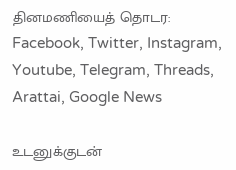தினமணியைத் தொடர: Facebook, Twitter, Instagram, Youtube, Telegram, Threads, Arattai, Google News

உடனுக்குடன்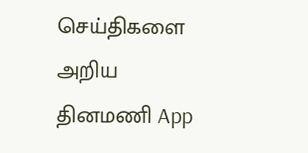செய்திகளை அறிய தினமணி App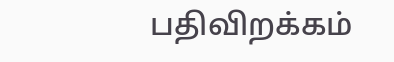பதிவிறக்கம்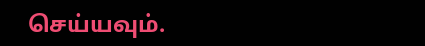செய்யவும்.